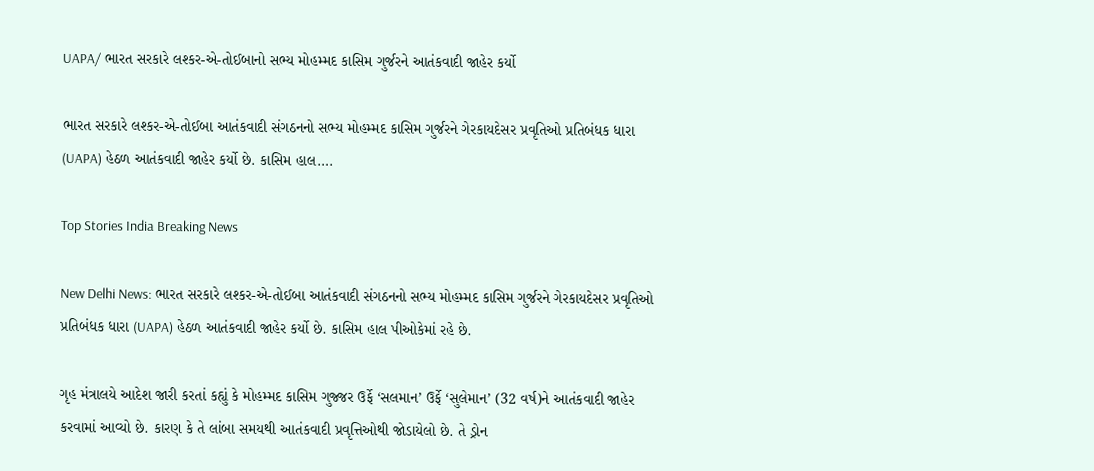UAPA/ ભારત સરકારે લશ્કર-એ-તોઈબાનો સભ્ય મોહમ્મદ કાસિમ ગુર્જરને આતંકવાદી જાહેર કર્યો

ભારત સરકારે લશ્કર-એ-તોઈબા આતંકવાદી સંગઠનનો સભ્ય મોહમ્મદ કાસિમ ગુર્જરને ગેરકાયદેસર પ્રવૃતિઓ પ્રતિબંધક ધારા (UAPA) હેઠળ આતંકવાદી જાહેર કર્યો છે. કાસિમ હાલ….

Top Stories India Breaking News

New Delhi News: ભારત સરકારે લશ્કર-એ-તોઈબા આતંકવાદી સંગઠનનો સભ્ય મોહમ્મદ કાસિમ ગુર્જરને ગેરકાયદેસર પ્રવૃતિઓ પ્રતિબંધક ધારા (UAPA) હેઠળ આતંકવાદી જાહેર કર્યો છે. કાસિમ હાલ પીઓકેમાં રહે છે.

ગૃહ મંત્રાલયે આદેશ જારી કરતાં કહ્યું કે મોહમ્મદ કાસિમ ગુજ્જર ઉર્ફે ‘સલમાન’ ઉર્ફે ‘સુલેમાન’ (32 વર્ષ)ને આતંકવાદી જાહેર કરવામાં આવ્યો છે. કારણ કે તે લાંબા સમયથી આતંકવાદી પ્રવૃત્તિઓથી જોડાયેલો છે. તે ડ્રોન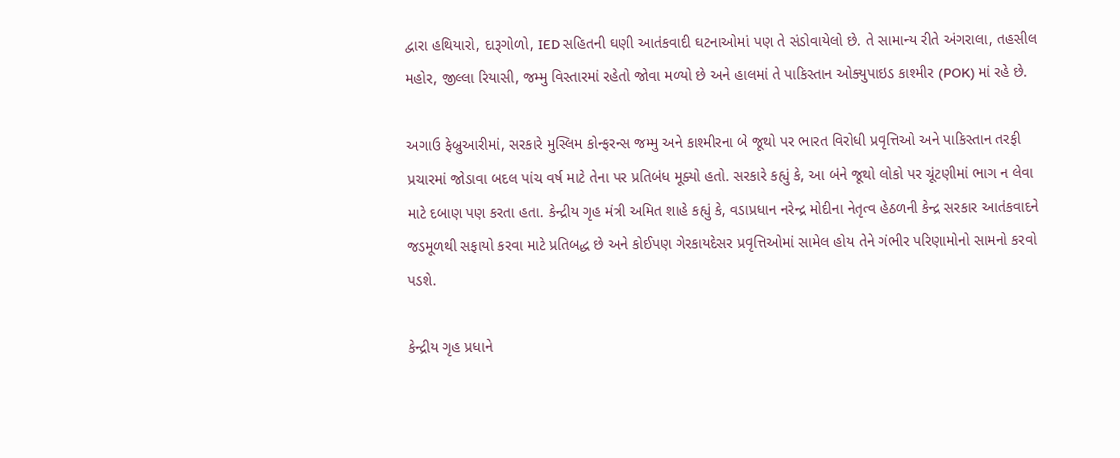દ્વારા હથિયારો, દારૂગોળો, IED સહિતની ઘણી આતંકવાદી ઘટનાઓમાં પણ તે સંડોવાયેલો છે. તે સામાન્ય રીતે અંગરાલા, તહસીલ મહોર, જીલ્લા રિયાસી, જમ્મુ વિસ્તારમાં રહેતો જોવા મળ્યો છે અને હાલમાં તે પાકિસ્તાન ઓક્યુપાઇડ કાશ્મીર (POK) માં રહે છે.

અગાઉ ફેબ્રુઆરીમાં, સરકારે મુસ્લિમ કોન્ફરન્સ જમ્મુ અને કાશ્મીરના બે જૂથો પર ભારત વિરોધી પ્રવૃત્તિઓ અને પાકિસ્તાન તરફી પ્રચારમાં જોડાવા બદલ પાંચ વર્ષ માટે તેના પર પ્રતિબંધ મૂક્યો હતો. સરકારે કહ્યું કે, આ બંને જૂથો લોકો પર ચૂંટણીમાં ભાગ ન લેવા માટે દબાણ પણ કરતા હતા. કેન્દ્રીય ગૃહ મંત્રી અમિત શાહે કહ્યું કે, વડાપ્રધાન નરેન્દ્ર મોદીના નેતૃત્વ હેઠળની કેન્દ્ર સરકાર આતંકવાદને જડમૂળથી સફાયો કરવા માટે પ્રતિબદ્ધ છે અને કોઈપણ ગેરકાયદેસર પ્રવૃત્તિઓમાં સામેલ હોય તેને ગંભીર પરિણામોનો સામનો કરવો પડશે.

કેન્દ્રીય ગૃહ પ્રધાને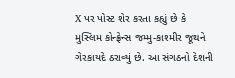X પર પોસ્ટ શેર કરતા કહ્યું છે કે મુસ્લિમ કોન્ફ્રેન્સ જમ્મુ-કાશ્મીર જૂથને ગેરકાયદે ઠરાવ્યું છે. આ સંગઠનો દેશની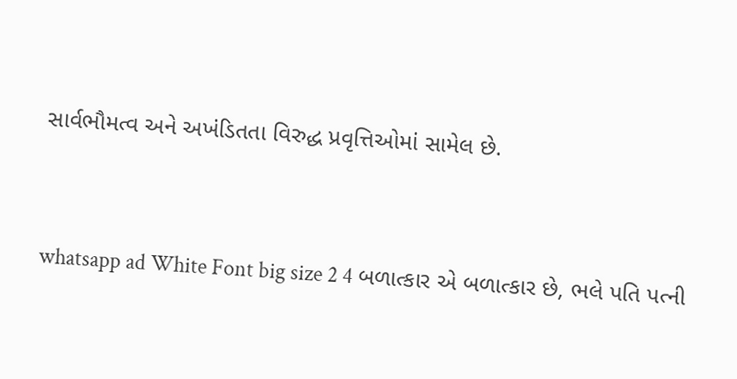સાર્વભૌમત્વ અને અખંડિતતા વિરુદ્ધ પ્રવૃત્તિઓમાં સામેલ છે.


whatsapp ad White Font big size 2 4 બળાત્કાર એ બળાત્કાર છે, ભલે પતિ પત્ની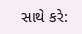સાથે કરે: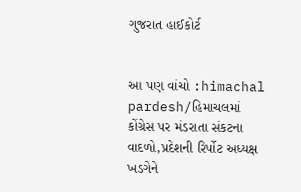ગુજરાત હાઈકોર્ટ


આ પણ વાંચો :himachal pardesh/હિમાચલમાં કોંગ્રેસ પર મંડરાતા સંકટના વાદળો,પ્રદેશની રિર્પોટ અધ્યક્ષ ખડગેને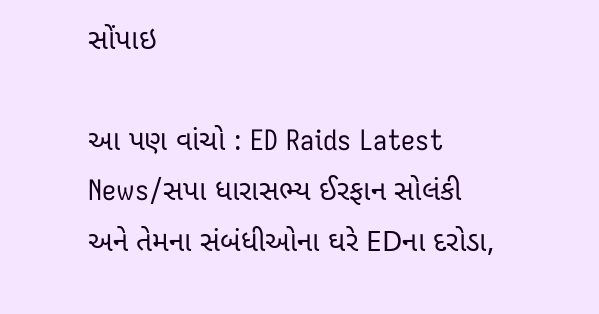સોંપાઇ

આ પણ વાંચો : ED Raids Latest News/સપા ધારાસભ્ય ઈરફાન સોલંકી અને તેમના સંબંધીઓના ઘરે EDના દરોડા,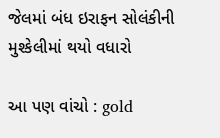જેલમાં બંધ ઇરાફન સોલંકીની મુશ્કેલીમાં થયો વધારો

આ પણ વાંચો : gold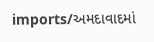imports/અમદાવાદમાં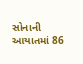સોનાની આયાતમાં 86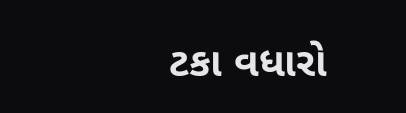ટકા વધારો